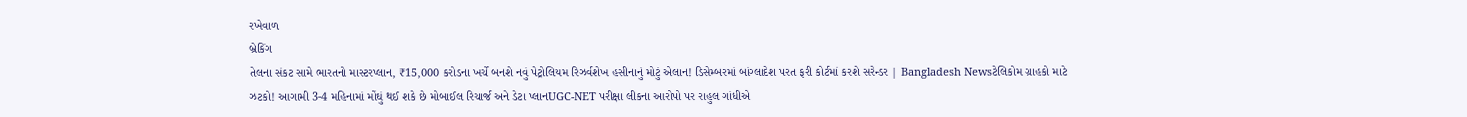રખેવાળ
બ્રેકિંગ
તેલના સંકટ સામે ભારતનો માસ્ટરપ્લાન, ₹15,000 કરોડના ખર્ચે બનશે નવું પેટ્રોલિયમ રિઝર્વશેખ હસીનાનું મોટું એલાન! ડિસેમ્બરમાં બાંગ્લાદેશ પરત ફરી કોર્ટમાં કરશે સરેન્ડર | Bangladesh Newsટેલિકોમ ગ્રાહકો માટે ઝટકો! આગામી 3-4 મહિનામાં મોંઘું થઈ શકે છે મોબાઈલ રિચાર્જ અને ડેટા પ્લાનUGC-NET પરીક્ષા લીકના આરોપો પર રાહુલ ગાંધીએ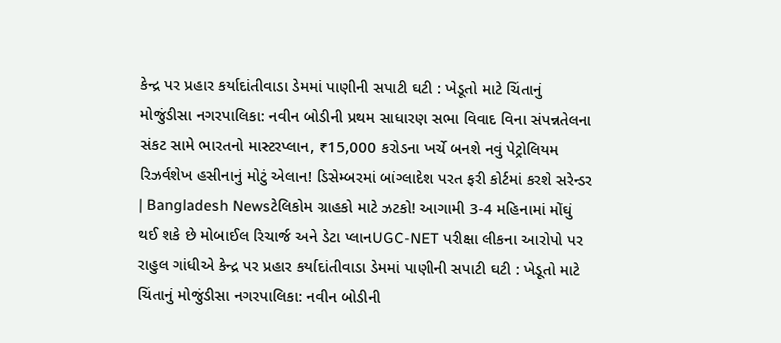કેન્દ્ર પર પ્રહાર કર્યાદાંતીવાડા ડેમમાં પાણીની સપાટી ઘટી : ખેડૂતો માટે ચિંતાનું મોજુંડીસા નગરપાલિકા: નવીન બોડીની પ્રથમ સાધારણ સભા વિવાદ વિના સંપન્નતેલના સંકટ સામે ભારતનો માસ્ટરપ્લાન, ₹15,000 કરોડના ખર્ચે બનશે નવું પેટ્રોલિયમ રિઝર્વશેખ હસીનાનું મોટું એલાન! ડિસેમ્બરમાં બાંગ્લાદેશ પરત ફરી કોર્ટમાં કરશે સરેન્ડર | Bangladesh Newsટેલિકોમ ગ્રાહકો માટે ઝટકો! આગામી 3-4 મહિનામાં મોંઘું થઈ શકે છે મોબાઈલ રિચાર્જ અને ડેટા પ્લાનUGC-NET પરીક્ષા લીકના આરોપો પર રાહુલ ગાંધીએ કેન્દ્ર પર પ્રહાર કર્યાદાંતીવાડા ડેમમાં પાણીની સપાટી ઘટી : ખેડૂતો માટે ચિંતાનું મોજુંડીસા નગરપાલિકા: નવીન બોડીની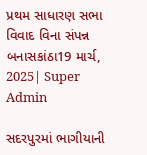પ્રથમ સાધારણ સભા વિવાદ વિના સંપન્ન
બનાસકાંઠા19 માર્ચ, 2025| Super Admin

સદરપુરમાં ભાગીયાની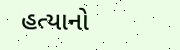હત્યાનો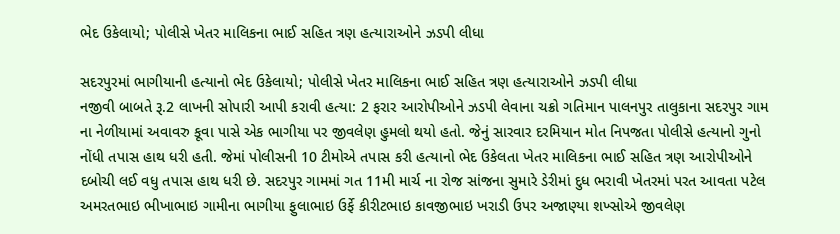ભેદ ઉકેલાયો; પોલીસે ખેતર માલિકના ભાઈ સહિત ત્રણ હત્યારાઓને ઝડપી લીધા

સદરપુરમાં ભાગીયાની હત્યાનો ભેદ ઉકેલાયો; પોલીસે ખેતર માલિકના ભાઈ સહિત ત્રણ હત્યારાઓને ઝડપી લીધા
નજીવી બાબતે રૂ.2 લાખની સોપારી આપી કરાવી હત્યા: 2 ફરાર આરોપીઓને ઝડપી લેવાના ચક્રો ગતિમાન પાલનપુર તાલુકાના સદરપુર ગામ ના નેળીયામાં અવાવરુ કૂવા પાસે એક ભાગીયા પર જીવલેણ હુમલો થયો હતો. જેનું સારવાર દરમિયાન મોત નિપજતા પોલીસે હત્યાનો ગુનો નોંધી તપાસ હાથ ધરી હતી. જેમાં પોલીસની 10 ટીમોએ તપાસ કરી હત્યાનો ભેદ ઉકેલતા ખેતર માલિકના ભાઈ સહિત ત્રણ આરોપીઓને દબોચી લઈ વધુ તપાસ હાથ ધરી છે. સદરપુર ગામમાં ગત 11મી માર્ચ ના રોજ સાંજના સુમારે ડેરીમાં દુધ ભરાવી ખેતરમાં પરત આવતા પટેલ અમરતભાઇ ભીખાભાઇ ગામીના ભાગીયા ફુલાભાઇ ઉર્ફે કીરીટભાઇ કાવજીભાઇ ખરાડી ઉપર અજાણ્યા શખ્સોએ જીવલેણ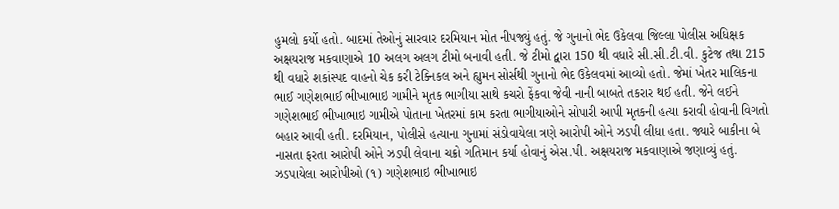હુમલો કર્યો હતો. બાદમાં તેઓનું સારવાર દરમિયાન મોત નીપજ્યું હતું. જે ગુનાનો ભેદ ઉકેલવા જિલ્લા પોલીસ અધિક્ષક અક્ષયરાજ મકવાણાએ 10 અલગ અલગ ટીમો બનાવી હતી. જે ટીમો દ્વારા 150 થી વધારે સી.સી.ટી.વી. કુટેજ તથા 215 થી વધારે શકાંસ્પદ વાહનો ચેક કરી ટેક્નિકલ અને હ્યુમન સોર્સથી ગુનાનો ભેદ ઉકેલવમાં આવ્યો હતો. જેમાં ખેતર માલિકના ભાઈ ગણેશભાઈ ભીખાભાઇ ગામીને મૃતક ભાગીયા સાથે કચરો ફેંકવા જેવી નાની બાબતે તકરાર થઈ હતી. જેને લઈને ગણેશભાઈ ભીખાભાઇ ગામીએ પોતાના ખેતરમાં કામ કરતા ભાગીયાઓને સોપારી આપી મૃતકની હત્યા કરાવી હોવાની વિગતો બહાર આવી હતી. દરમિયાન, પોલીસે હત્યાના ગુનામાં સંડોવાયેલા ત્રણે આરોપી ઓને ઝડપી લીધા હતા. જ્યારે બાકીના બે નાસતા ફરતા આરોપી ઓને ઝડપી લેવાના ચક્રો ગતિમાન કર્યા હોવાનું એસ.પી. અક્ષયરાજ મકવાણાએ જણાવ્યું હતું. ઝડપાયેલા આરોપીઓ (૧) ગણેશભાઇ ભીખાભાઇ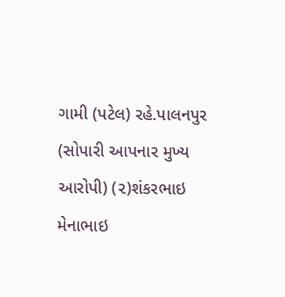ગામી (પટેલ) રહે.પાલનપુર (સોપારી આપનાર મુખ્ય આરોપી) (૨)શંકરભાઇ મેનાભાઇ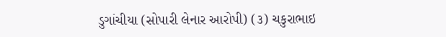ડુગાંચીયા (સોપારી લેનાર આરોપી) (૩) ચકુરાભાઇ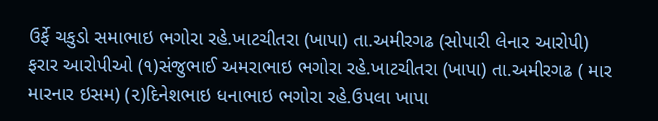ઉર્ફે ચકુડો સમાભાઇ ભગોરા રહે.ખાટચીતરા (ખાપા) તા.અમીરગઢ (સોપારી લેનાર આરોપી) ફરાર આરોપીઓ (૧)સંજુભાઈ અમરાભાઇ ભગોરા રહે.ખાટચીતરા (ખાપા) તા.અમીરગઢ ( માર મારનાર ઇસમ) (૨)દિનેશભાઇ ધનાભાઇ ભગોરા રહે.ઉપલા ખાપા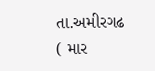તા.અમીરગઢ ( માર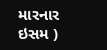મારનાર ઇસમ )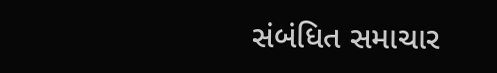સંબંધિત સમાચાર